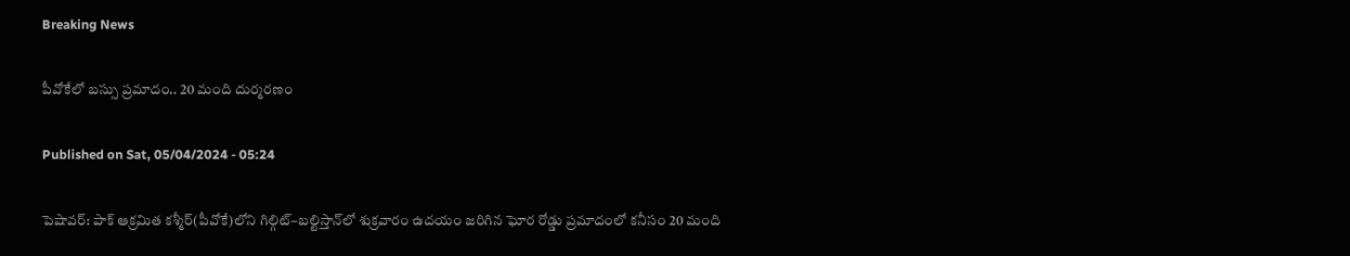Breaking News

పీవోకేలో బస్సు ప్రమాదం.. 20 మంది దుర్మరణం

Published on Sat, 05/04/2024 - 05:24

పెషావర్‌: పాక్‌ ఆక్రమిత కశ్మీర్‌(పీవోకే)లోని గిల్గిట్‌–బల్టిస్తాన్‌లో శుక్రవారం ఉదయం జరిగిన ఘోర రోడ్డు ప్రమాదంలో కనీసం 20 మంది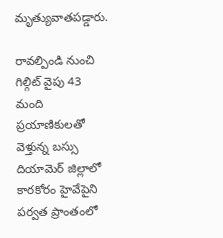మృత్యువాతపడ్డారు.

రావల్పిండి నుంచి గిల్గిట్‌ వైపు 43 మంది ప్రయాణికులతో వెళ్తున్న బస్సు దియామెర్‌ జిల్లాలో కారకోరం హైవేపైని పర్వత ప్రాంతంలో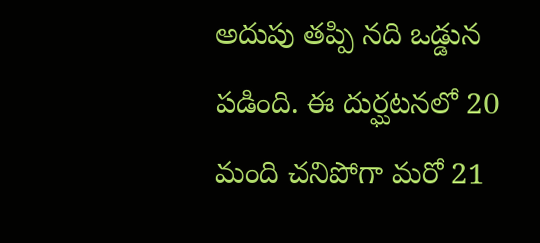అదుపు తప్పి నది ఒడ్డున పడింది. ఈ దుర్ఘటనలో 20 మంది చనిపోగా మరో 21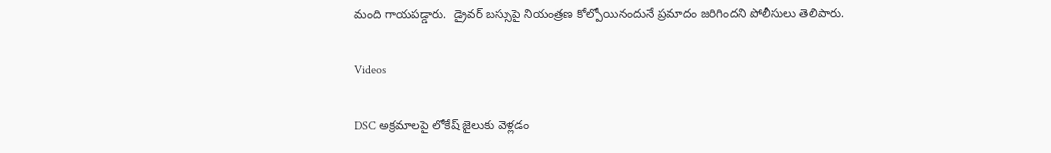మంది గాయపడ్డారు.  డ్రైవర్‌ బస్సుపై నియంత్రణ కోల్పోయినందునే ప్రమాదం జరిగిందని పోలీసులు తెలిపారు.

Videos

DSC అక్రమాలపై లోకేష్‌ జైలుకు వెళ్లడం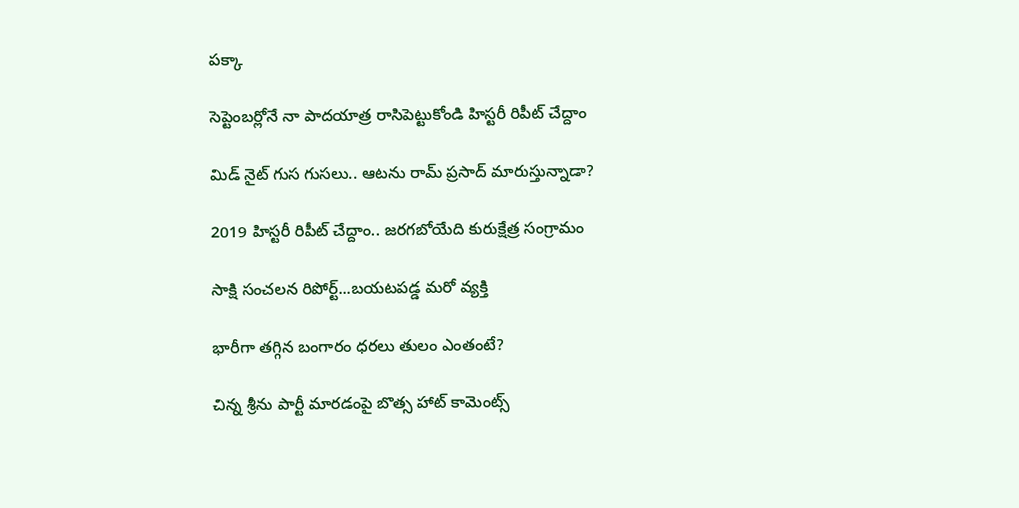పక్కా

సెప్టెంబర్లోనే నా పాదయాత్ర రాసిపెట్టుకోండి హిస్టరీ రిపీట్ చేద్దాం

మిడ్ నైట్ గుస గుసలు.. ఆటను రామ్ ప్రసాద్ మారుస్తున్నాడా?

2019 హిస్టరీ రిపీట్ చేద్దాం.. జరగబోయేది కురుక్షేత్ర సంగ్రామం

సాక్షి సంచలన రిపోర్ట్...బయటపడ్డ మరో వ్యక్తి

భారీగా తగ్గిన బంగారం ధరలు తులం ఎంతంటే?

చిన్న శ్రీను పార్టీ మారడంపై బొత్స హాట్ కామెంట్స్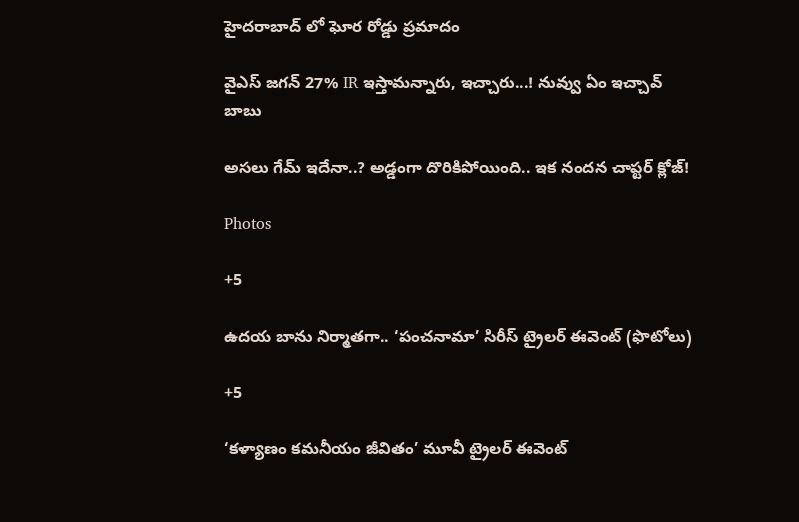హైదరాబాద్ లో ఘోర రోడ్డు ప్రమాదం

వైఎస్ జగన్ 27% IR ఇస్తామన్నారు, ఇచ్చారు...! నువ్వు ఏం ఇచ్చావ్ బాబు

అసలు గేమ్ ఇదేనా..? అడ్డంగా దొరికిపోయింది.. ఇక నందన చాప్టర్ క్లోజ్!

Photos

+5

ఉదయ బాను నిర్మాతగా.. ‘పంచనామా’ సిరీస్‌ ట్రైలర్‌ ఈవెంట్‌ (ఫొటోలు)

+5

‘కళ్యాణం కమనీయం జీవితం’ మూవీ ట్రైలర్‌ ఈవెంట్‌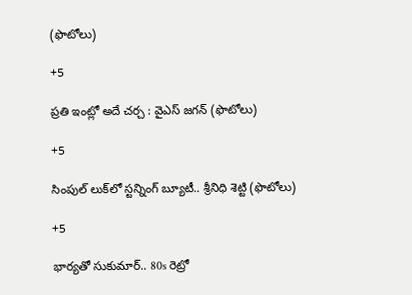(ఫొటోలు)

+5

ప్రతి ఇంట్లో అదే చర్చ : వైఎస్‌ జగన్‌ (ఫొటోలు)

+5

సింపుల్ లుక్‌లో స్టన్నింగ్ బ్యూటీ.. శ్రీనిధి శెట్టి (ఫొటోలు)

+5

భార్యతో సుకుమార్.. 80s రెట్రో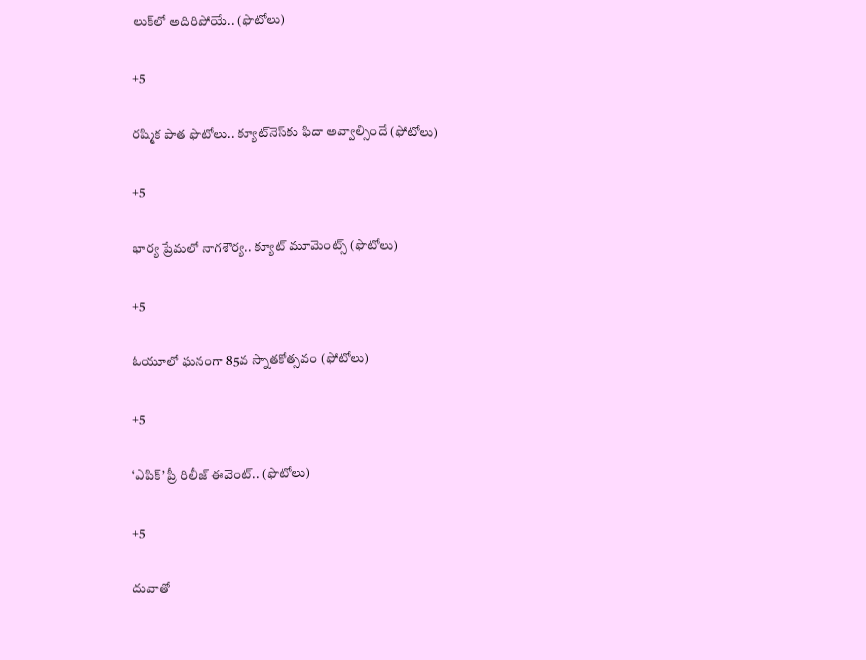లుక్‌లో అదిరిపోయే.. (ఫొటోలు)

+5

రష్మిక పాత ఫొటోలు.. క్యూట్‌నెస్‌కు ఫిదా అవ్వాల్సిందే (ఫోటోలు)

+5

భార్య ప్రేమలో నాగశౌర్య.. క్యూట్‌ మూమెంట్స్‌ (ఫొటోలు)

+5

ఓయూలో ఘనంగా 85వ స్నాతకోత్సవం (ఫోటోలు)

+5

‘ఎపిక్’ ప్రీ రిలీజ్ ఈవెంట్.. (ఫొటోలు)

+5

దువాతో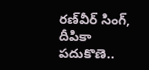రణ్‌వీర్‌ సింగ్‌, దీపికా పదుకొణె..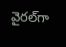వైరల్‌గా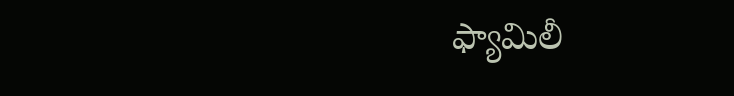ఫ్యామిలీ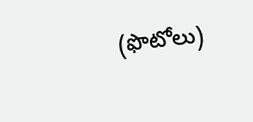(ఫొటోలు)